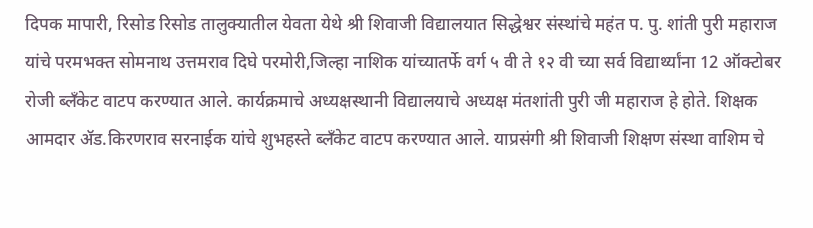दिपक मापारी, रिसोड रिसोड तालुक्यातील येवता येथे श्री शिवाजी विद्यालयात सिद्धेश्वर संस्थांचे महंत प. पु. शांती पुरी महाराज यांचे परमभक्त सोमनाथ उत्तमराव दिघे परमोरी,जिल्हा नाशिक यांच्यातर्फे वर्ग ५ वी ते १२ वी च्या सर्व विद्यार्थ्यांना 12 ऑक्टोबर रोजी ब्लॅंकेट वाटप करण्यात आले. कार्यक्रमाचे अध्यक्षस्थानी विद्यालयाचे अध्यक्ष मंतशांती पुरी जी महाराज हे होते. शिक्षक आमदार ॲड.किरणराव सरनाईक यांचे शुभहस्ते ब्लँकेट वाटप करण्यात आले. याप्रसंगी श्री शिवाजी शिक्षण संस्था वाशिम चे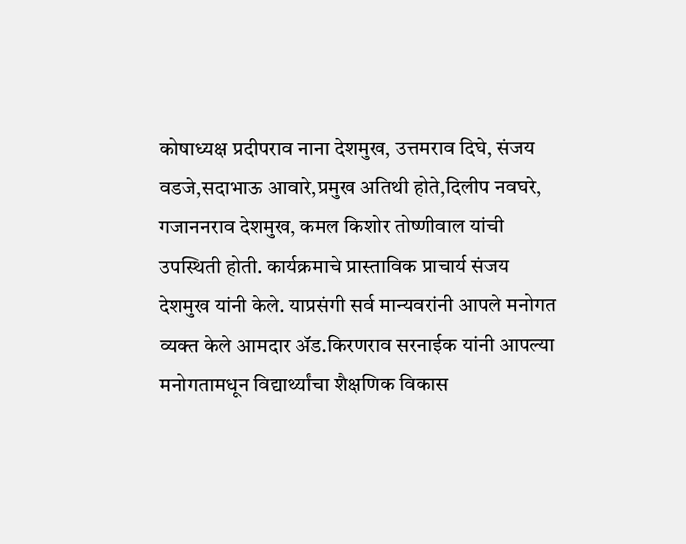कोषाध्यक्ष प्रदीपराव नाना देशमुख, उत्तमराव दिघे, संजय वडजे,सदाभाऊ आवारे,प्रमुख अतिथी होते,दिलीप नवघरे, गजाननराव देशमुख, कमल किशोर तोष्णीवाल यांची उपस्थिती होती. कार्यक्रमाचे प्रास्ताविक प्राचार्य संजय देशमुख यांनी केले. याप्रसंगी सर्व मान्यवरांनी आपले मनोगत व्यक्त केले आमदार ॲड.किरणराव सरनाईक यांनी आपल्या मनोगतामधून विद्यार्थ्यांचा शैक्षणिक विकास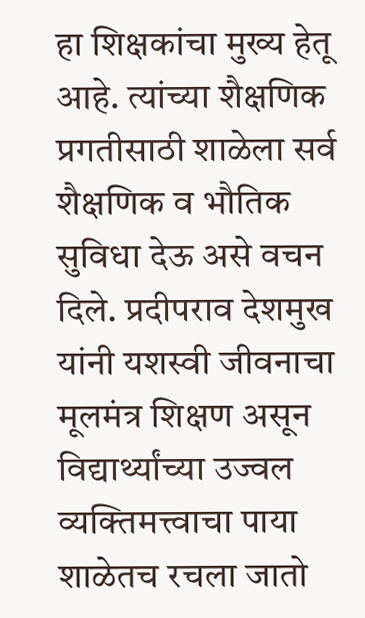हा शिक्षकांचा मुख्य हेतू आहे. त्यांच्या शैक्षणिक प्रगतीसाठी शाळेला सर्व शैक्षणिक व भौतिक सुविधा देऊ असे वचन दिले. प्रदीपराव देशमुख यांनी यशस्वी जीवनाचा मूलमंत्र शिक्षण असून विद्यार्थ्यांच्या उज्वल व्यक्तिमत्त्वाचा पाया शाळेतच रचला जातो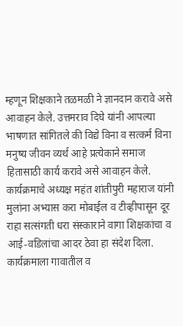म्हणून शिक्षकाने तळमळी ने ज्ञानदान करावे असे आवाहन केले. उत्तमराव दिघे यांनी आपल्या भाषणात सांगितले की विद्ये विना व सत्कर्म विना मनुष्य जीवन व्यर्थ आहे प्रत्येकाने समाज हितासाठी कार्य करावे असे आवाहन केले. कार्यक्रमाचे अध्यक्ष महंत शांतीपुरी महाराज यांनी मुलांना अभ्यास करा मोबाईल व टीव्हीपासून दूर राहा सत्संगती धरा संस्काराने वागा शिक्षकांचा व आई-वडिलांचा आदर ठेवा हा संदेश दिला. कार्यक्रमाला गावातील व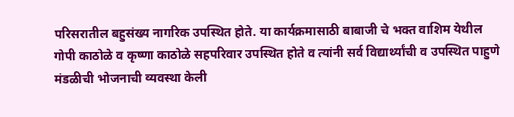परिसरातील बहुसंख्य नागरिक उपस्थित होते. या कार्यक्रमासाठी बाबाजी चे भक्त वाशिम येथील गोपी काठोळे व कृष्णा काठोळे सहपरिवार उपस्थित होते व त्यांनी सर्व विद्यार्थ्यांची व उपस्थित पाहुणे मंडळीची भोजनाची व्यवस्था केली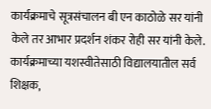कार्यक्रमाचे सूत्रसंचालन बी एन काठोळे सर यांनी केले तर आभार प्रदर्शन शंकर रोही सर यांनी केले. कार्यक्रमाच्या यशस्वीतेसाठी विद्यालयातील सर्व शिक्षक,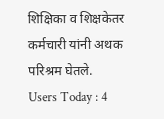शिक्षिका व शिक्षकेतर कर्मचारी यांनी अथक परिश्रम घेतले.
Users Today : 4